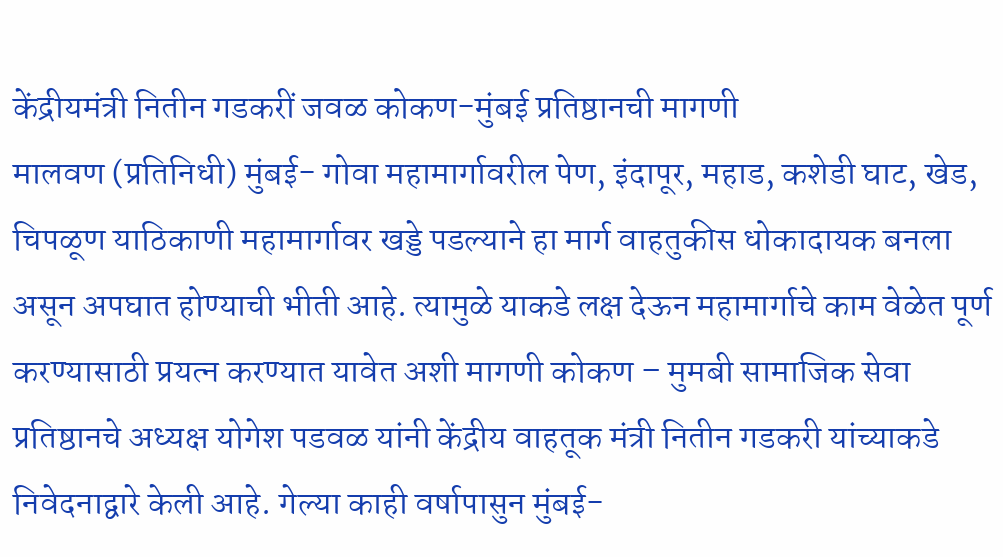केंद्रीयमंत्री नितीन गडकरीं जवळ कोकण-मुंबई प्रतिष्ठानची मागणी
मालवण (प्रतिनिधी) मुंबई- गोवा महामार्गावरील पेण, इंदापूर, महाड, कशेडी घाट, खेड, चिपळूण याठिकाणी महामार्गावर खड्डे पडल्याने हा मार्ग वाहतुकीस धोकादायक बनला असून अपघात होण्याची भीती आहे. त्यामुळे याकडे लक्ष देऊन महामार्गाचे काम वेळेत पूर्ण करण्यासाठी प्रयत्न करण्यात यावेत अशी मागणी कोकण – मुमबी सामाजिक सेवा प्रतिष्ठानचे अध्यक्ष योगेश पडवळ यांनी केंद्रीय वाहतूक मंत्री नितीन गडकरी यांच्याकडे निवेदनाद्वारे केली आहे. गेल्या काही वर्षापासुन मुंबई-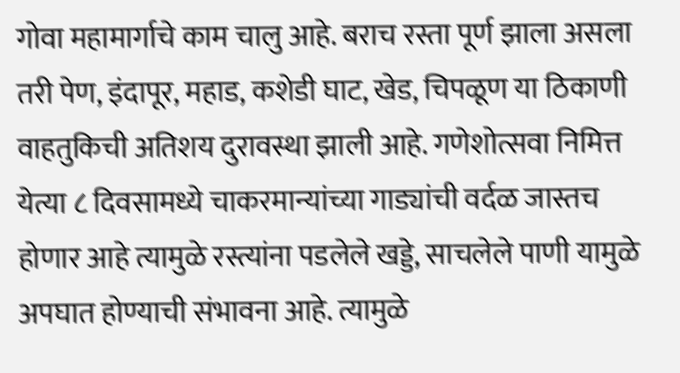गोवा महामार्गाचे काम चालु आहे. बराच रस्ता पूर्ण झाला असला तरी पेण, इंदापूर, महाड, कशेडी घाट, खेड, चिपळूण या ठिकाणी वाहतुकिची अतिशय दुरावस्था झाली आहे. गणेशोत्सवा निमित्त येत्या ८ दिवसामध्ये चाकरमान्यांच्या गाड्यांची वर्दळ जास्तच होणार आहे त्यामुळे रस्त्यांना पडलेले खड्डे, साचलेले पाणी यामुळे अपघात होण्याची संभावना आहे. त्यामुळे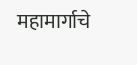महामार्गाचे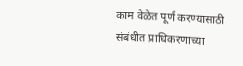काम वेळेत पूर्ण करण्यासाठी संबंधीत प्राधिकरणाच्या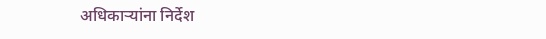अधिकाऱ्यांना निर्देश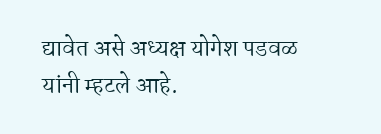द्यावेत असे अध्यक्ष योगेश पडवळ यांनी म्हटले आहे.